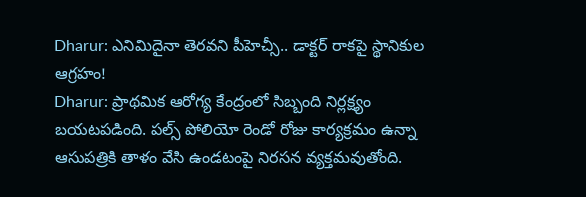Dharur: ఎనిమిదైనా తెరవని పీహెచ్సీ.. డాక్టర్ రాకపై స్థానికుల ఆగ్రహం!
Dharur: ప్రాథమిక ఆరోగ్య కేంద్రంలో సిబ్బంది నిర్లక్ష్యం బయటపడింది. పల్స్ పోలియో రెండో రోజు కార్యక్రమం ఉన్నా ఆసుపత్రికి తాళం వేసి ఉండటంపై నిరసన వ్యక్తమవుతోంది.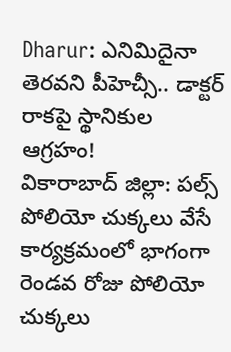Dharur: ఎనిమిదైనా తెరవని పీహెచ్సీ.. డాక్టర్ రాకపై స్థానికుల ఆగ్రహం!
వికారాబాద్ జిల్లా: పల్స్ పోలియో చుక్కలు వేసే కార్యక్రమంలో భాగంగా రెండవ రోజు పోలియో చుక్కలు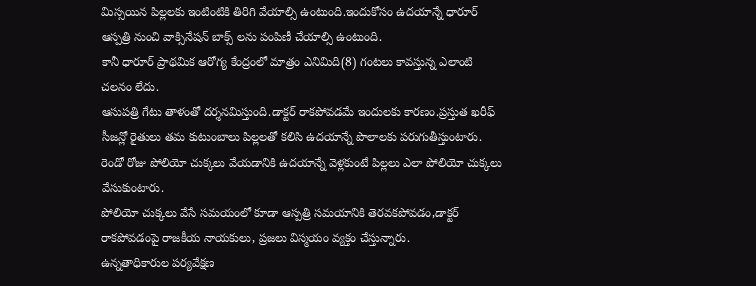మిస్సయిన పిల్లలకు ఇంటింటికి తిరిగి వేయాల్సి ఉంటుంది.ఇందుకోసం ఉదయాన్నే ధారూర్ ఆస్పత్రి నుంచి వాక్సినేషన్ బాక్స్ లను పంపిణీ చేయాల్సి ఉంటుంది.
కానీ ధారూర్ ప్రాథమిక ఆరోగ్య కేంద్రంలో మాత్రం ఎనిమిది(8) గంటలు కావస్తున్న ఎలాంటి చలనం లేదు.
ఆసుపత్రి గేటు తాళంతో దర్శనమిస్తుంది.డాక్టర్ రాకపోవడమే ఇందులకు కారణం.ప్రస్తుత ఖరీఫ్ సీజన్లో రైతులు తమ కుటుంబాలు పిల్లలతో కలిసి ఉదయాన్నే పొలాలకు పరుగుతీస్తుంటారు.
రెండో రోజు పోలియో చుక్కలు వేయడానికి ఉదయాన్నే వెళ్లకుంటే పిల్లలు ఎలా పోలియో చుక్కలు వేసుకుంటారు.
పోలియో చుక్కలు వేసే సమయంలో కూడా ఆస్పత్రి సమయానికి తెరవకపోవడం,డాక్టర్ రాకపోవడంపై రాజకీయ నాయకులు, ప్రజలు విస్మయం వ్యక్తం చేస్తున్నారు.
ఉన్నతాధికారుల పర్యవేక్షణ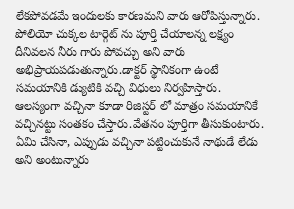లేకపోవడమే ఇందులకు కారణమని వారు ఆరోపిస్తున్నారు.
పోలియో చుక్కల టార్గెట్ ను పూర్తి చేయాలన్న లక్ష్యం దీనివలన నీరు గారు పోవచ్చు అని వారు అభిప్రాయపడుతున్నారు.డాక్టర్ స్థానికంగా ఉంటే సమయానికి డ్యుటికి వచ్చి విధులు నిర్వహిస్తారు.
ఆలస్యంగా వచ్చినా కూడా రిజిస్టర్ లో మాత్రం సమయానికే వచ్చినట్టు సంతకం చేస్తారు.వేతనం పూర్తిగా తీసుకుంటారు.
ఏమి చేసినా, ఎప్పుడు వచ్చినా పట్టించుకునే నాథుడే లేడు అని అంటున్నారు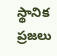స్థానిక ప్రజలు